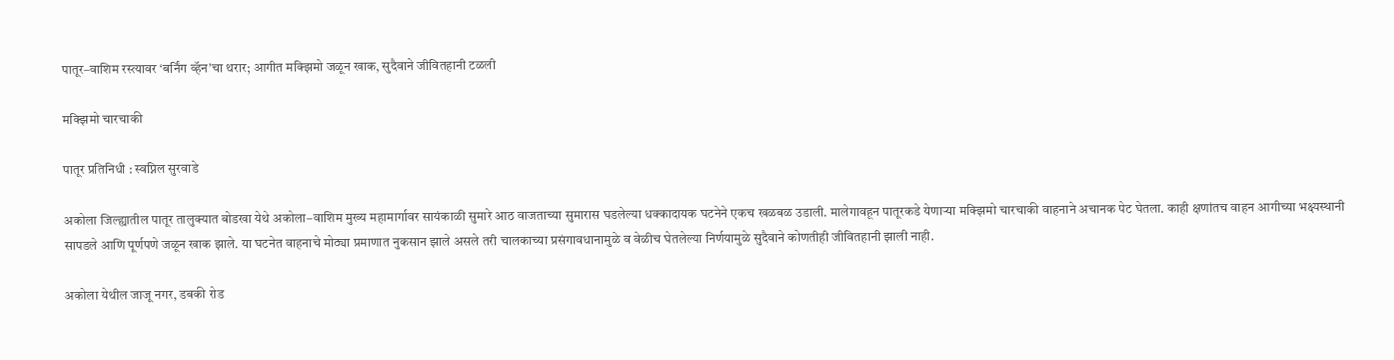पातूर–वाशिम रस्त्यावर ‘बर्निंग व्हॅन’चा थरार; आगीत मक्झिमो जळून खाक, सुदैवाने जीवितहानी टळली

मक्झिमो चारचाकी

पातूर प्रतिनिधी : स्वप्निल सुरवाडे

अकोला जिल्ह्यातील पातूर तालुक्यात बोडखा येथे अकोला–वाशिम मुख्य महामार्गावर सायंकाळी सुमारे आठ वाजताच्या सुमारास घडलेल्या धक्कादायक घटनेने एकच खळबळ उडाली. मालेगावहून पातूरकडे येणाऱ्या मक्झिमो चारचाकी वाहनाने अचानक पेट घेतला. काही क्षणांतच वाहन आगीच्या भक्ष्यस्थानी सापडले आणि पूर्णपणे जळून खाक झाले. या घटनेत वाहनाचे मोठ्या प्रमाणात नुकसान झाले असले तरी चालकाच्या प्रसंगावधानामुळे व वेळीच घेतलेल्या निर्णयामुळे सुदैवाने कोणतीही जीवितहानी झाली नाही.

अकोला येथील जाजू नगर, डबकी रोड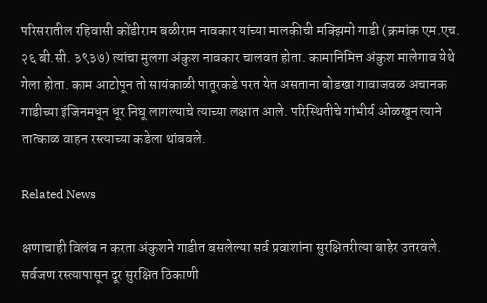परिसरातील रहिवासी कोंडीराम बळीराम नावकार यांच्या मालकीची मक्झिमो गाडी (क्रमांक एम.एच. २६ बी.सी. ३९३७) त्यांचा मुलगा अंकुश नावकार चालवत होता. कामानिमित्त अंकुश मालेगाव येथे गेला होता. काम आटोपून तो सायंकाळी पातूरकडे परत येत असताना बोडखा गावाजवळ अचानक गाडीच्या इंजिनमधून धूर निघू लागल्याचे त्याच्या लक्षात आले. परिस्थितीचे गांभीर्य ओळखून त्याने तात्काळ वाहन रस्त्याच्या कडेला थांबवले.

Related News

क्षणाचाही विलंब न करता अंकुशने गाडीत बसलेल्या सर्व प्रवाशांना सुरक्षितरीत्या बाहेर उतरवले. सर्वजण रस्त्यापासून दूर सुरक्षित ठिकाणी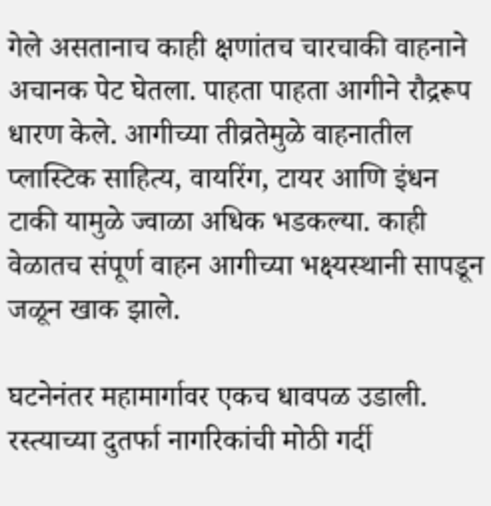गेले असतानाच काही क्षणांतच चारचाकी वाहनाने अचानक पेट घेतला. पाहता पाहता आगीने रौद्ररूप धारण केले. आगीच्या तीव्रतेमुळे वाहनातील प्लास्टिक साहित्य, वायरिंग, टायर आणि इंधन टाकी यामुळे ज्वाळा अधिक भडकल्या. काही वेळातच संपूर्ण वाहन आगीच्या भक्ष्यस्थानी सापडून जळून खाक झाले.

घटनेनंतर महामार्गावर एकच धावपळ उडाली. रस्त्याच्या दुतर्फा नागरिकांची मोठी गर्दी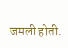जमली होती.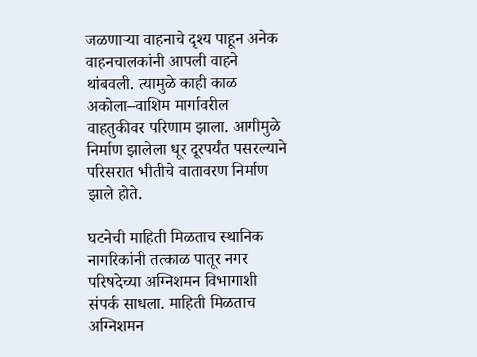जळणाऱ्या वाहनाचे दृश्य पाहून अनेक वाहनचालकांनी आपली वाहने थांबवली. त्यामुळे काही काळ अकोला–वाशिम मार्गावरील वाहतुकीवर परिणाम झाला. आगीमुळे निर्माण झालेला धूर दूरपर्यंत पसरल्याने परिसरात भीतीचे वातावरण निर्माण झाले होते.

घटनेची माहिती मिळताच स्थानिक नागरिकांनी तत्काळ पातूर नगर परिषदेच्या अग्निशमन विभागाशी संपर्क साधला. माहिती मिळताच अग्निशमन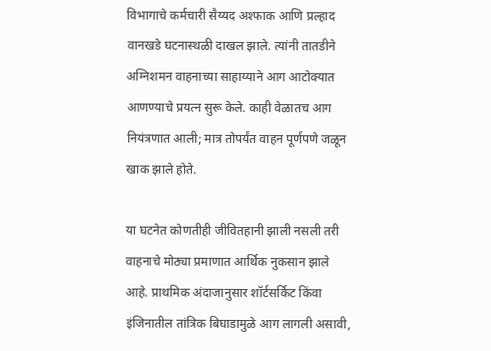विभागाचे कर्मचारी सैय्यद अश्फाक आणि प्रल्हाद वानखडे घटनास्थळी दाखल झाले. त्यांनी तातडीने अग्निशमन वाहनाच्या साहाय्याने आग आटोक्यात आणण्याचे प्रयत्न सुरू केले. काही वेळातच आग नियंत्रणात आली; मात्र तोपर्यंत वाहन पूर्णपणे जळून खाक झाले होते.

या घटनेत कोणतीही जीवितहानी झाली नसली तरी वाहनाचे मोठ्या प्रमाणात आर्थिक नुकसान झाले आहे. प्राथमिक अंदाजानुसार शॉर्टसर्किट किंवा इंजिनातील तांत्रिक बिघाडामुळे आग लागली असावी,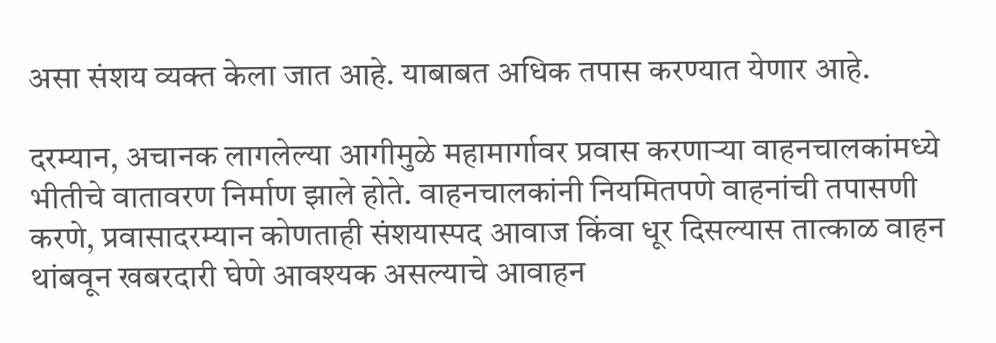असा संशय व्यक्त केला जात आहे. याबाबत अधिक तपास करण्यात येणार आहे.

दरम्यान, अचानक लागलेल्या आगीमुळे महामार्गावर प्रवास करणाऱ्या वाहनचालकांमध्ये भीतीचे वातावरण निर्माण झाले होते. वाहनचालकांनी नियमितपणे वाहनांची तपासणी करणे, प्रवासादरम्यान कोणताही संशयास्पद आवाज किंवा धूर दिसल्यास तात्काळ वाहन थांबवून खबरदारी घेणे आवश्यक असल्याचे आवाहन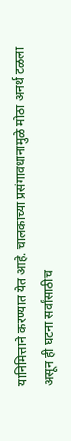यानिमित्ताने करण्यात येत आहे. चालकाच्या प्रसंगावधानामुळे मोठा अनर्थ टळला असून ही घटना सर्वांसाठीच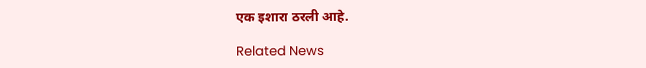एक इशारा ठरली आहे.

Related News